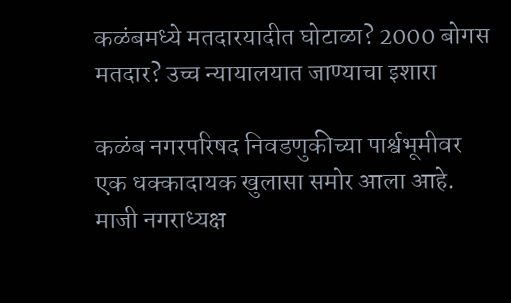कळंबमध्ये मतदारयादीत घोटाळा? 2000 बोगस मतदार? उच्च न्यायालयात जाण्याचा इशारा

कळंब नगरपरिषद निवडणुकीच्या पार्श्वभूमीवर एक धक्कादायक खुलासा समोर आला आहे. माजी नगराध्यक्ष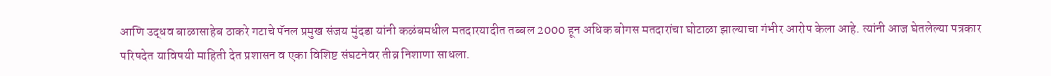आणि उद्धव बाळासाहेब ठाकरे गटाचे पॅनल प्रमुख संजय मुंदडा यांनी कळंबमधील मतदारयादीत तब्बल 2000 हून अधिक बोगस मतदारांचा घोटाळा झाल्याचा गंभीर आरोप केला आहे. त्यांनी आज घेतलेल्या पत्रकार परिषदेत याविषयी माहिती देत प्रशासन व एका विशिष्ट संघटनेवर तीव्र निशाणा साधला.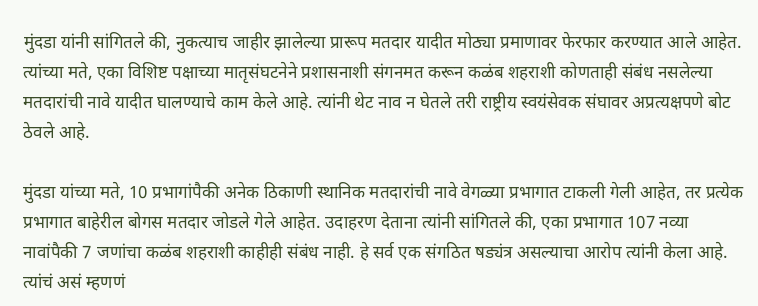मुंदडा यांनी सांगितले की, नुकत्याच जाहीर झालेल्या प्रारूप मतदार यादीत मोठ्या प्रमाणावर फेरफार करण्यात आले आहेत. त्यांच्या मते, एका विशिष्ट पक्षाच्या मातृसंघटनेने प्रशासनाशी संगनमत करून कळंब शहराशी कोणताही संबंध नसलेल्या मतदारांची नावे यादीत घालण्याचे काम केले आहे. त्यांनी थेट नाव न घेतले तरी राष्ट्रीय स्वयंसेवक संघावर अप्रत्यक्षपणे बोट ठेवले आहे.

मुंदडा यांच्या मते, 10 प्रभागांपैकी अनेक ठिकाणी स्थानिक मतदारांची नावे वेगळ्या प्रभागात टाकली गेली आहेत, तर प्रत्येक प्रभागात बाहेरील बोगस मतदार जोडले गेले आहेत. उदाहरण देताना त्यांनी सांगितले की, एका प्रभागात 107 नव्या नावांपैकी 7 जणांचा कळंब शहराशी काहीही संबंध नाही. हे सर्व एक संगठित षड्यंत्र असल्याचा आरोप त्यांनी केला आहे. त्यांचं असं म्हणणं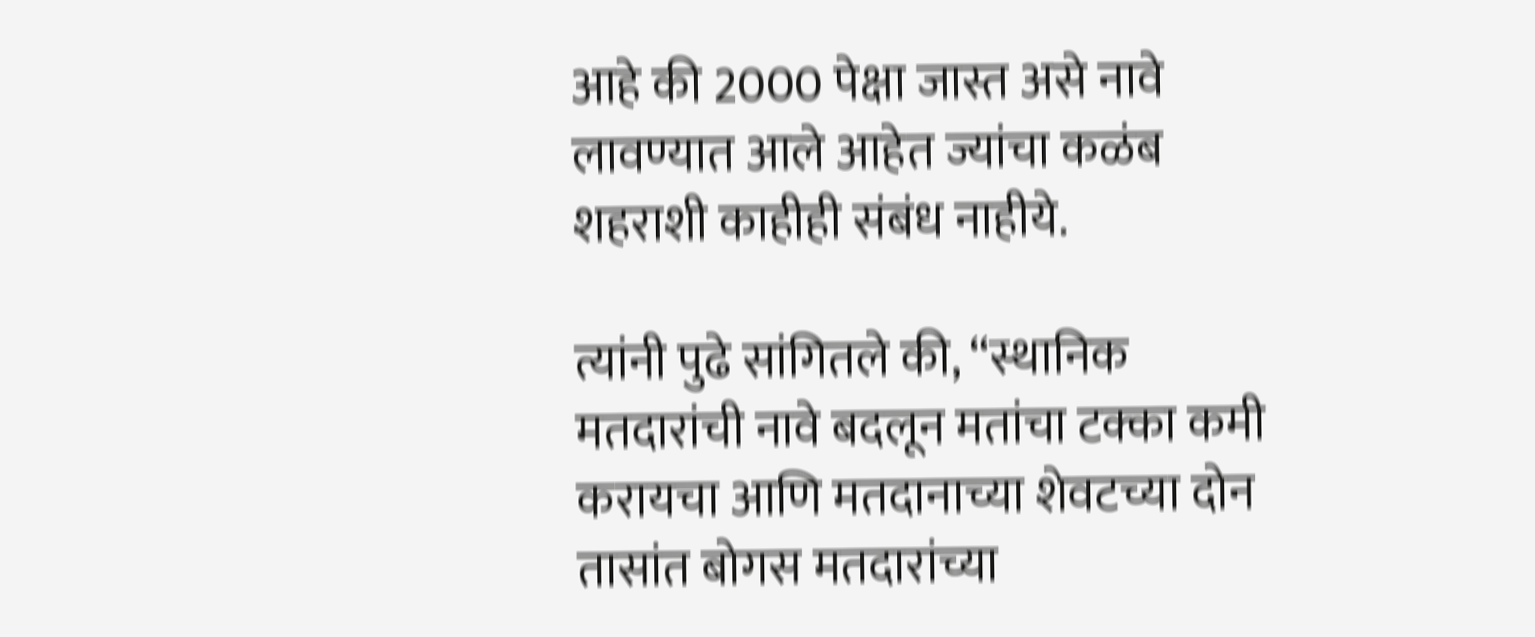आहे की 2000 पेक्षा जास्त असे नावे लावण्यात आले आहेत ज्यांचा कळंब शहराशी काहीही संबंध नाहीये.

त्यांनी पुढे सांगितले की, “स्थानिक मतदारांची नावे बदलून मतांचा टक्का कमी करायचा आणि मतदानाच्या शेवटच्या दोन तासांत बोगस मतदारांच्या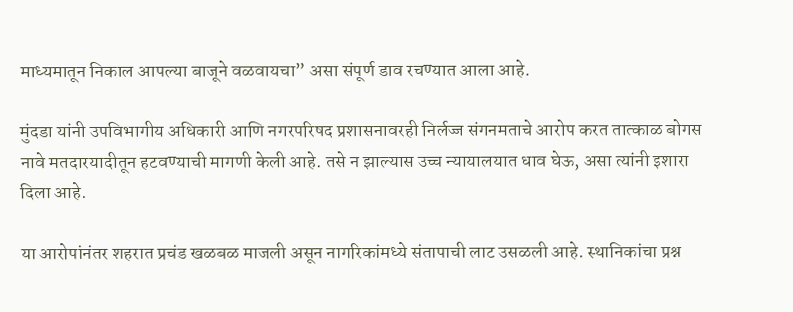माध्यमातून निकाल आपल्या बाजूने वळवायचा” असा संपूर्ण डाव रचण्यात आला आहे.

मुंदडा यांनी उपविभागीय अधिकारी आणि नगरपरिषद प्रशासनावरही निर्लज्ज संगनमताचे आरोप करत तात्काळ बोगस नावे मतदारयादीतून हटवण्याची मागणी केली आहे. तसे न झाल्यास उच्च न्यायालयात धाव घेऊ, असा त्यांनी इशारा दिला आहे.

या आरोपांनंतर शहरात प्रचंड खळबळ माजली असून नागरिकांमध्ये संतापाची लाट उसळली आहे. स्थानिकांचा प्रश्न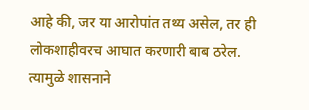आहे की, जर या आरोपांत तथ्य असेल, तर ही लोकशाहीवरच आघात करणारी बाब ठरेल. त्यामुळे शासनाने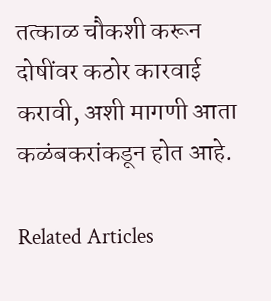तत्काळ चौकशी करून दोषींवर कठोर कारवाई करावी, अशी मागणी आता कळंबकरांकडून होत आहे.

Related Articles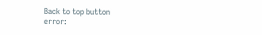Back to top button
error: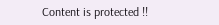Content is protected !!